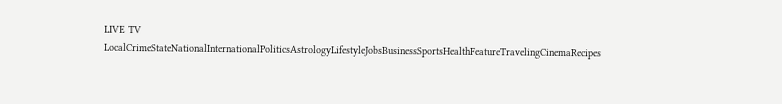LIVE TV LocalCrimeStateNationalInternationalPoliticsAstrologyLifestyleJobsBusinessSportsHealthFeatureTravelingCinemaRecipes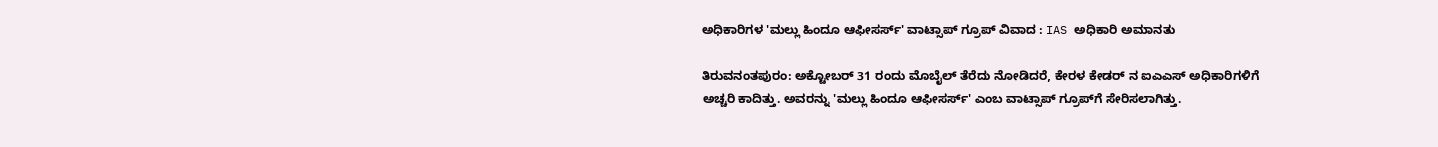ಅಧಿಕಾರಿಗಳ 'ಮಲ್ಲು ಹಿಂದೂ ಆಫೀಸರ್ಸ್' ವಾಟ್ಸಾಪ್ ಗ್ರೂಪ್ ವಿವಾದ : IAS ಅಧಿಕಾರಿ ಅಮಾನತು

ತಿರುವನಂತಪುರಂ: ಅಕ್ಟೋಬರ್ 31 ರಂದು ಮೊಬೈಲ್ ತೆರೆದು ನೋಡಿದರೆ, ಕೇರಳ ಕೇಡರ್ ನ ಐಎಎಸ್ ಅಧಿಕಾರಿಗಳಿಗೆ ಅಚ್ಚರಿ ಕಾದಿತ್ತು. ಅವರನ್ನು 'ಮಲ್ಲು ಹಿಂದೂ ಆಫೀಸರ್ಸ್' ಎಂಬ ವಾಟ್ಸಾಪ್ ಗ್ರೂಪ್‌ಗೆ ಸೇರಿಸಲಾಗಿತ್ತು.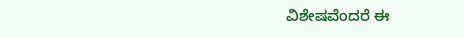ವಿಶೇಷವೆಂದರೆ ಈ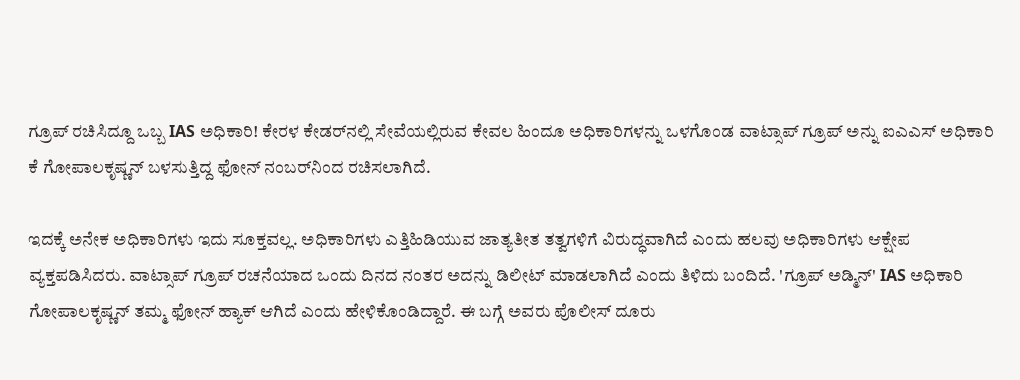ಗ್ರೂಪ್ ರಚಿಸಿದ್ದೂ ಒಬ್ಬ IAS ಅಧಿಕಾರಿ! ಕೇರಳ ಕೇಡರ್‌ನಲ್ಲಿ ಸೇವೆಯಲ್ಲಿರುವ ಕೇವಲ ಹಿಂದೂ ಅಧಿಕಾರಿಗಳನ್ನು ಒಳಗೊಂಡ ವಾಟ್ಸಾಪ್ ಗ್ರೂಪ್ ಅನ್ನು ಐಎಎಸ್ ಅಧಿಕಾರಿ ಕೆ ಗೋಪಾಲಕೃಷ್ಣನ್ ಬಳಸುತ್ತಿದ್ದ ಫೋನ್ ನಂಬರ್‌ನಿಂದ ರಚಿಸಲಾಗಿದೆ.

ಇದಕ್ಕೆ ಅನೇಕ ಅಧಿಕಾರಿಗಳು ಇದು ಸೂಕ್ತವಲ್ಲ. ಅಧಿಕಾರಿಗಳು ಎತ್ತಿಹಿಡಿಯುವ ಜಾತ್ಯತೀತ ತತ್ವಗಳಿಗೆ ವಿರುದ್ಧವಾಗಿದೆ ಎಂದು ಹಲವು ಅಧಿಕಾರಿಗಳು ಆಕ್ಷೇಪ ವ್ಯಕ್ತಪಡಿಸಿದರು. ವಾಟ್ಸಾಪ್ ಗ್ರೂಪ್ ರಚನೆಯಾದ ಒಂದು ದಿನದ ನಂತರ ಅದನ್ನು ಡಿಲೀಟ್ ಮಾಡಲಾಗಿದೆ ಎಂದು ತಿಳಿದು ಬಂದಿದೆ. 'ಗ್ರೂಪ್ ಅಡ್ಮಿನ್' IAS ಅಧಿಕಾರಿ ಗೋಪಾಲಕೃಷ್ಣನ್ ತಮ್ಮ ಫೋನ್ ಹ್ಯಾಕ್ ಆಗಿದೆ ಎಂದು ಹೇಳಿಕೊಂಡಿದ್ದಾರೆ. ಈ ಬಗ್ಗೆ ಅವರು ಪೊಲೀಸ್ ದೂರು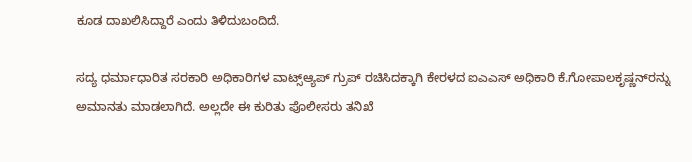ಕೂಡ ದಾಖಲಿಸಿದ್ದಾರೆ ಎಂದು ತಿಳಿದುಬಂದಿದೆ.

ಸದ್ಯ ಧರ್ಮಾಧಾರಿತ ಸರಕಾರಿ ಅಧಿಕಾರಿಗಳ ವಾಟ್ಸ್‌ಆ್ಯಪ್‌ ಗ್ರುಪ್ ರಚಿಸಿದಕ್ಕಾಗಿ ಕೇರಳದ ಐಎಎಸ್‌ ಅಧಿಕಾರಿ ಕೆ.ಗೋಪಾಲಕೃಷ್ಣನ್‌ರನ್ನು ಅಮಾನತು ಮಾಡಲಾಗಿದೆ. ಅಲ್ಲದೇ ಈ ಕುರಿತು ಪೊಲೀಸರು ತನಿಖೆ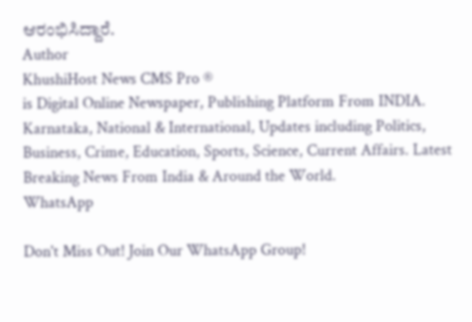ಆರಂಭಿಸಿದ್ದಾರೆ.
Author
KhushiHost News CMS Pro ®
is Digital Online Newspaper, Publishing Platform From INDIA. Karnataka, National & International, Updates including Politics, Business, Crime, Education, Sports, Science, Current Affairs. Latest Breaking News From India & Around the World.
WhatsApp

Don't Miss Out! Join Our WhatsApp Group!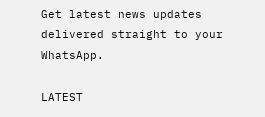Get latest news updates delivered straight to your WhatsApp.

LATEST